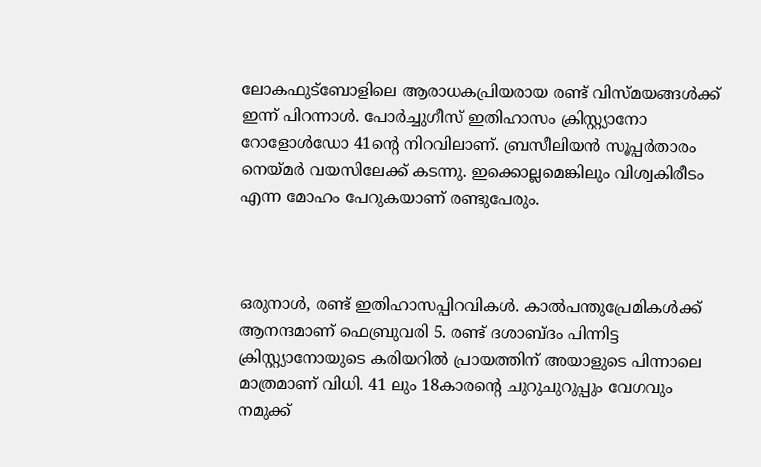ലോകഫുട്ബോളിലെ ആരാധകപ്രിയരായ രണ്ട് വിസ്മയങ്ങള്‍ക്ക് ഇന്ന് പിറന്നാള്‍. പോര്‍ച്ചുഗീസ് ഇതിഹാസം ക്രിസ്റ്റ്യാനോ റോളോള്‍ഡോ 41ന്‍റെ നിറവിലാണ്. ബ്രസീലിയന്‍ സൂപ്പര്‍താരം നെയ്മര്‍‌ വയസിലേക്ക് കടന്നു. ഇക്കൊല്ലമെങ്കിലും വിശ്വകിരീടം എന്ന മോഹം പേറുകയാണ് രണ്ടുപേരും.



ഒരുനാള്‍, രണ്ട് ഇതിഹാസപ്പിറവികള്‍. കാല്‍പന്തുപ്രേമികള്‍ക്ക് ആനന്ദമാണ് ഫെബ്രുവരി 5. രണ്ട് ദശാബ്ദം പിന്നിട്ട ക്രിസ്റ്റ്യാനോയുടെ കരിയറില്‍ പ്രായത്തിന് അയാളുടെ പിന്നാലെ മാത്രമാണ് വിധി. 41 ലും 18കാരന്‍റെ ചുറുചുറുപ്പും വേഗവും നമുക്ക്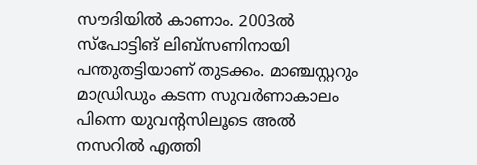സൗദിയില്‍ കാണാം. 2003ല്‍ സ്പോട്ടിങ് ലിബ്സണിനായി പന്തുതട്ടിയാണ് തുടക്കം. മാഞ്ചസ്റ്ററും മാഡ്രിഡും കടന്ന സുവര്‍ണാകാലം പിന്നെ യുവന്‍റസിലൂടെ അല്‍ നസറില്‍ എത്തി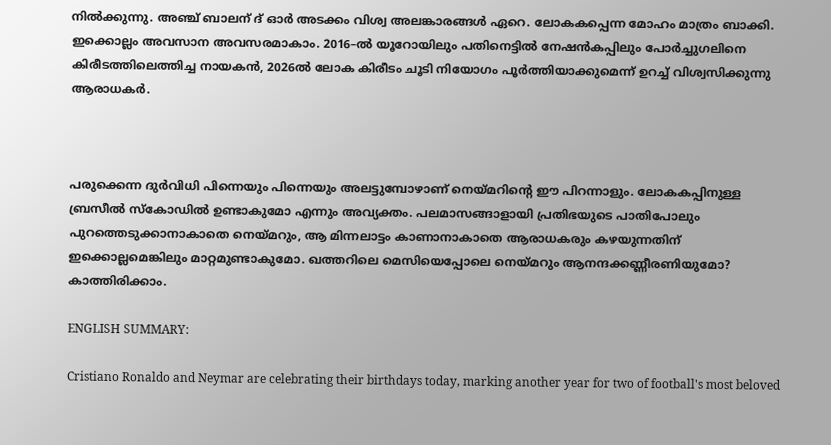നില്‍‌ക്കുന്നു. അഞ്ച് ബാലന്‌ ദ് ഓര്‍ അടക്കം വിശ്വ അലങ്കാരങ്ങള്‍ ഏറെ. ലോകകപ്പെന്ന മോഹം മാത്രം ബാക്കി. ഇക്കൊല്ലം അവസാന അവസരമാകാം. 2016–ല്‍ യൂറോയിലും പതിനെട്ടില്‍ നേഷന്‍കപ്പിലും പോര്‍ച്ചുഗലിനെ കിരീടത്തിലെത്തിച്ച നായകന്‍, 2026ല്‍ ലോക കിരീടം ചൂടി നിയോഗം പൂര്‍ത്തിയാക്കുമെന്ന് ഉറച്ച് വിശ്വസിക്കുന്നു ആരാധകര്‍.



പരുക്കെന്ന ദുര്‍വിധി പിന്നെയും പിന്നെയും അലട്ടുമ്പോഴാണ് നെയ്മറിന്‍റെ ഈ പിറന്നാളും. ലോകകപ്പിനുള്ള ബ്രസീല്‍ സ്കോഡില്‍ ഉണ്ടാകുമോ എന്നും അവ്യക്തം. പലമാസങ്ങാളായി പ്രതിഭയുടെ പാതിപോലും പുറത്തെടുക്കാനാകാതെ നെയ്മറും, ആ മിന്നലാട്ടം കാണാനാകാതെ ആരാധകരും കഴയുന്നതിന് ഇക്കൊല്ലമെങ്കിലും മാറ്റമുണ്ടാകുമോ. ഖത്തറിലെ മെസിയെപ്പോലെ നെയ്മറും ആനന്ദക്കണ്ണീരണിയുമോ? കാത്തിരിക്കാം.

ENGLISH SUMMARY:

Cristiano Ronaldo and Neymar are celebrating their birthdays today, marking another year for two of football's most beloved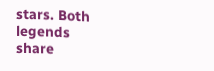stars. Both legends share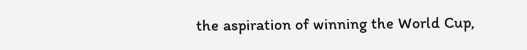the aspiration of winning the World Cup,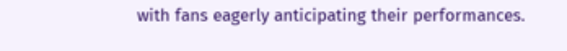with fans eagerly anticipating their performances.